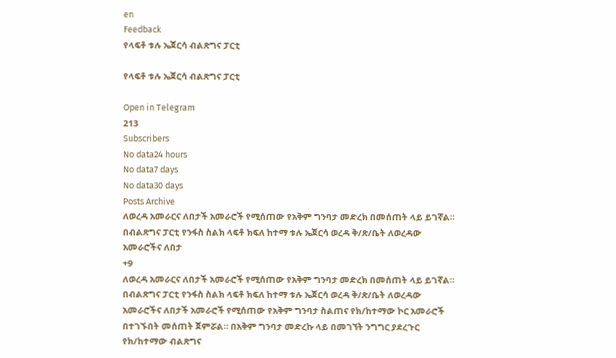en
Feedback
የላፍቶ ቱሉ ኤጀርሳ ብልጽግና ፓርቲ

የላፍቶ ቱሉ ኤጀርሳ ብልጽግና ፓርቲ

Open in Telegram
213
Subscribers
No data24 hours
No data7 days
No data30 days
Posts Archive
ለወረዳ አመራርና ለበታች አመራሮች የሚሰጠው የአቅም ግንባታ መድረክ በመሰጠት ላይ ይገኛል። በብልጽግና ፓርቲ የንፋስ ስልክ ላፍቶ ክፍለ ከተማ ቱሉ ኤጀርሳ ወረዳ ቅ/ጽ/ቤት ለወረዳው አመራሮችና ለበታ
+9
ለወረዳ አመራርና ለበታች አመራሮች የሚሰጠው የአቅም ግንባታ መድረክ በመሰጠት ላይ ይገኛል። በብልጽግና ፓርቲ የንፋስ ስልክ ላፍቶ ክፍለ ከተማ ቱሉ ኤጀርሳ ወረዳ ቅ/ጽ/ቤት ለወረዳው አመራሮችና ለበታች አመራሮች የሚሰጠው የአቅም ግንባታ ስልጠና የክ/ከተማው ኮር አመራሮች በተገኙበት መሰጠት ጀምሯል። በአቅም ግንባታ መድረኩ ላይ በመገኘት ንግግር ያደረጉር የክ/ከተማው ብልጽግና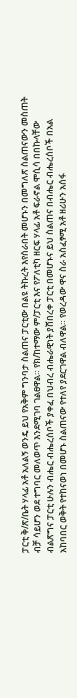ፓርቲ ቅ/ጽ/ቤት ሃላፊ አቶ አለልኝ ወንዴ ይህ የአቅም ግንባታ ስልጠና ፓርቲው በልዩ ትኩረት እየሰራበት መሆኑን በመግለጽ ስልጠናውን መስጠት ብቻ ሳይሆን ወደ ተግባር መለወጥ እንደሚገባ ገልፀዋል። የክ/ከተማው ም/ፓርቲ እና የፖለቲካ ዘርፍ ሃላፊ አቶ ፍራኖል ሞሲሳ በበኩላቸው ብልጽግና ፓርቲ ሁሉን ብሔር ብሔረሰቦች ያቀፈ በህብረ ብሔራዊነት ያሸበረቀ ፓርቲ በመሆኑና ይህ ስልጠና በብሔር ብሔረሰቦች በአል አከባበር ወቅት የተከናወነ በመሆኑ ስልጠናው የተለየ ያደርገዋል ብለዋል። የወረዳው ዋና ስራ አስፈፃሚ አቶ ዘሪሁን አሰፋ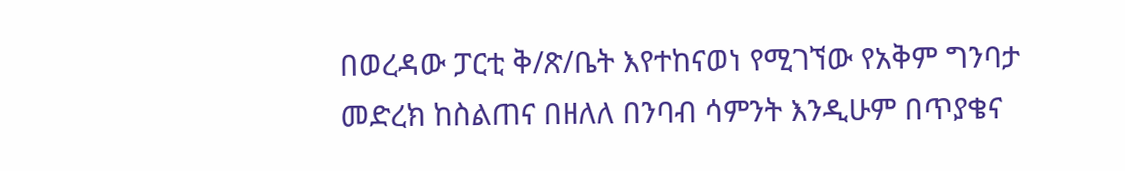በወረዳው ፓርቲ ቅ/ጽ/ቤት እየተከናወነ የሚገኘው የአቅም ግንባታ መድረክ ከስልጠና በዘለለ በንባብ ሳምንት እንዲሁም በጥያቄና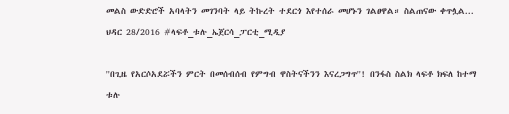መልስ ውድድሮች አባላትን መገንባት ላይ ትኩረት ተደርጎ እየተሰራ መሆኑን ገልፀዋል። ስልጠናው ቀጥሏል... ህዳር 28/2016 #ላፍቶ_ቱሉ_ኤጀርሳ_ፓርቲ_ሚዲያ

''በጊዜ የአርሶአደሯችን ምርት በመሰብሰብ የምግብ ዋስትናችንን እናረጋግጥ''! በንፋስ ስልክ ላፍቶ ክፍለ ከተማ ቱሉ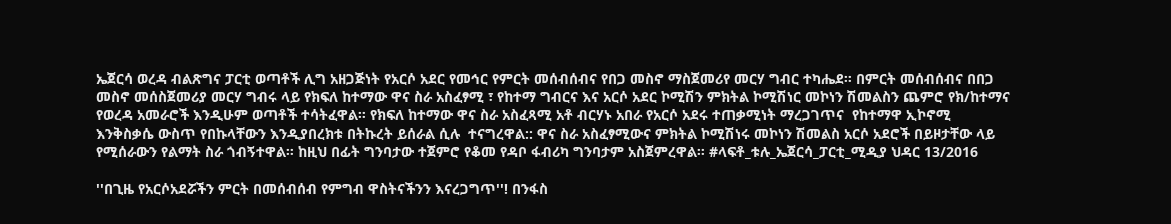ኤጀርሳ ወረዳ ብልጽግና ፓርቲ ወጣቶች ሊግ አዘጋጅነት የአርሶ አደር የመኅር የምርት መሰብሰብና የበጋ መስኖ ማስጀመሪየ መርሃ ግብር ተካሔደ። በምርት መሰብሰብና በበጋ መስኖ መሰስጀመሪያ መርሃ ግብሩ ላይ የክፍለ ከተማው ዋና ስራ አስፈፃሚ ፣ የከተማ ግብርና እና አርሶ አደር ኮሚሽን ምክትል ኮሚሽነር መኮነን ሽመልስን ጨምሮ የክ/ከተማና የወረዳ አመራሮች እንዲሁም ወጣቶች ተሳትፈዋል። የክፍለ ከተማው ዋና ስራ አስፈጻሚ አቶ ብርሃኑ አበራ የአርሶ አደሩ ተጠቃሚነት ማረጋገጥና  የከተማዋ ኢኮኖሚ እንቅስቃሴ ውስጥ የበኩላቸውን እንዲያበረክቱ በትኩረት ይሰራል ሲሉ  ተናግረዋል:: ዋና ስራ አስፈፃሚውና ምክትል ኮሚሽነሩ መኮነን ሽመልስ አርሶ አደሮች በይዞታቸው ላይ የሚሰራውን የልማት ስራ ጎብኝተዋል። ከዚህ በፊት ግንባታው ተጀምሮ የቆመ የዳቦ ፋብሪካ ግንባታም አስጀምረዋል። #ላፍቶ_ቱሉ_ኤጀርሳ_ፓርቲ_ሚዲያ ህዳር 13/2016

''በጊዜ የአርሶአደሯችን ምርት በመሰብሰብ የምግብ ዋስትናችንን እናረጋግጥ''! በንፋስ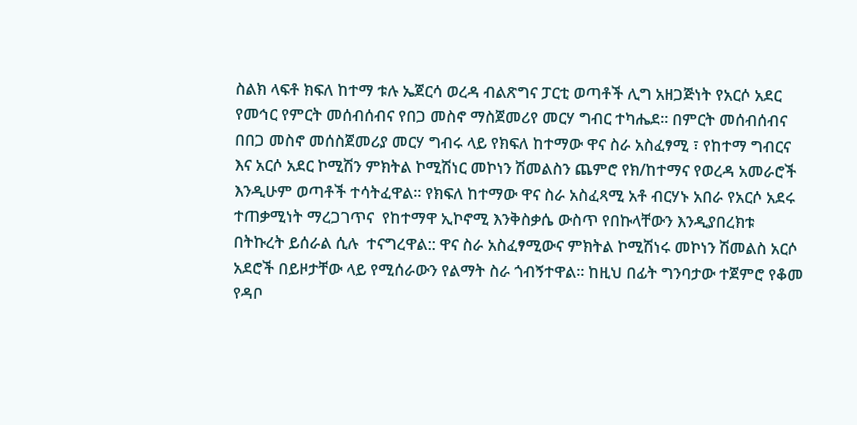ስልክ ላፍቶ ክፍለ ከተማ ቱሉ ኤጀርሳ ወረዳ ብልጽግና ፓርቲ ወጣቶች ሊግ አዘጋጅነት የአርሶ አደር የመኅር የምርት መሰብሰብና የበጋ መስኖ ማስጀመሪየ መርሃ ግብር ተካሔደ። በምርት መሰብሰብና በበጋ መስኖ መሰስጀመሪያ መርሃ ግብሩ ላይ የክፍለ ከተማው ዋና ስራ አስፈፃሚ ፣ የከተማ ግብርና እና አርሶ አደር ኮሚሽን ምክትል ኮሚሽነር መኮነን ሽመልስን ጨምሮ የክ/ከተማና የወረዳ አመራሮች እንዲሁም ወጣቶች ተሳትፈዋል። የክፍለ ከተማው ዋና ስራ አስፈጻሚ አቶ ብርሃኑ አበራ የአርሶ አደሩ ተጠቃሚነት ማረጋገጥና  የከተማዋ ኢኮኖሚ እንቅስቃሴ ውስጥ የበኩላቸውን እንዲያበረክቱ በትኩረት ይሰራል ሲሉ  ተናግረዋል:: ዋና ስራ አስፈፃሚውና ምክትል ኮሚሽነሩ መኮነን ሽመልስ አርሶ አደሮች በይዞታቸው ላይ የሚሰራውን የልማት ስራ ጎብኝተዋል። ከዚህ በፊት ግንባታው ተጀምሮ የቆመ የዳቦ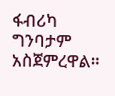ፋብሪካ ግንባታም አስጀምረዋል።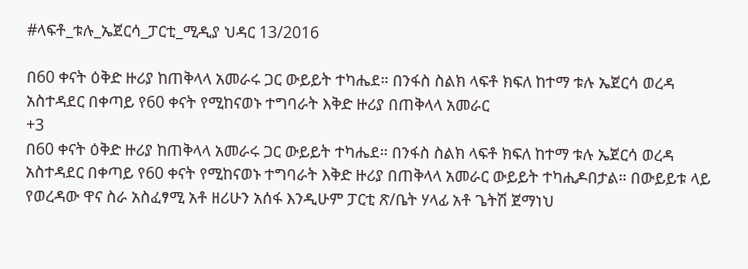#ላፍቶ_ቱሉ_ኤጀርሳ_ፓርቲ_ሚዲያ ህዳር 13/2016

በ60 ቀናት ዕቅድ ዙሪያ ከጠቅላላ አመራሩ ጋር ውይይት ተካሔደ። በንፋስ ስልክ ላፍቶ ክፍለ ከተማ ቱሉ ኤጀርሳ ወረዳ አስተዳደር በቀጣይ የ60 ቀናት የሚከናወኑ ተግባራት እቅድ ዙሪያ በጠቅላላ አመራር
+3
በ60 ቀናት ዕቅድ ዙሪያ ከጠቅላላ አመራሩ ጋር ውይይት ተካሔደ። በንፋስ ስልክ ላፍቶ ክፍለ ከተማ ቱሉ ኤጀርሳ ወረዳ አስተዳደር በቀጣይ የ60 ቀናት የሚከናወኑ ተግባራት እቅድ ዙሪያ በጠቅላላ አመራር ውይይት ተካሒዶበታል። በውይይቱ ላይ የወረዳው ዋና ስራ አስፈፃሚ አቶ ዘሪሁን አሰፋ እንዲሁም ፓርቲ ጽ/ቤት ሃላፊ አቶ ጌትሽ ጀማነህ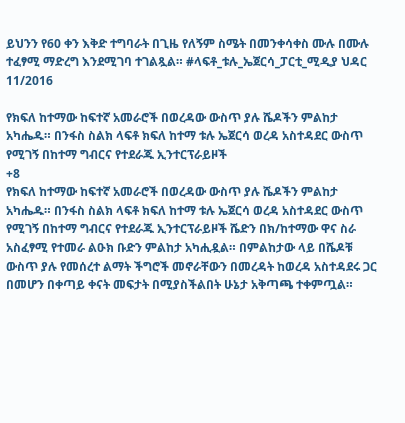ይህንን የ60 ቀን እቅድ ተግባራት በጊዜ የለኝም ስሜት በመንቀሳቀስ ሙሉ በሙሉ ተፈፃሚ ማድረግ እንደሚገባ ተገልጿል። #ላፍቶ_ቱሉ_ኤጀርሳ_ፓርቲ_ሚዲያ ህዳር 11/2016

የክፍለ ከተማው ከፍተኛ አመራሮች በወረዳው ውስጥ ያሉ ሼዶችን ምልከታ አካሔዱ። በንፋስ ስልክ ላፍቶ ክፍለ ከተማ ቱሉ ኤጀርሳ ወረዳ አስተዳደር ውስጥ የሚገኝ በከተማ ግብርና የተደራጁ ኢንተርፕራይዞች
+8
የክፍለ ከተማው ከፍተኛ አመራሮች በወረዳው ውስጥ ያሉ ሼዶችን ምልከታ አካሔዱ። በንፋስ ስልክ ላፍቶ ክፍለ ከተማ ቱሉ ኤጀርሳ ወረዳ አስተዳደር ውስጥ የሚገኝ በከተማ ግብርና የተደራጁ ኢንተርፕራይዞች ሼድን በክ/ከተማው ዋና ስራ አስፈፃሚ የተመራ ልዑክ ቡድን ምልከታ አካሒዷል። በምልከታው ላይ በሼዶቹ ውስጥ ያሉ የመሰረተ ልማት ችግሮች መኖራቸውን በመረዳት ከወረዳ አስተዳደሩ ጋር በመሆን በቀጣይ ቀናት መፍታት በሚያስችልበት ሁኔታ አቅጣጫ ተቀምጧል።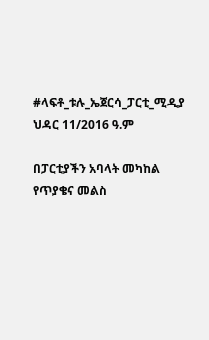#ላፍቶ_ቱሉ_ኤጀርሳ_ፓርቲ_ሚዲያ ህዳር 11/2016 ዓ.ም

በፓርቲያችን አባላት መካከል የጥያቄና መልስ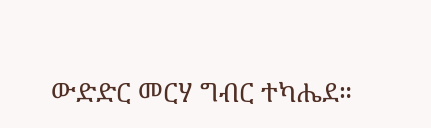ውድድር መርሃ ግብር ተካሔደ።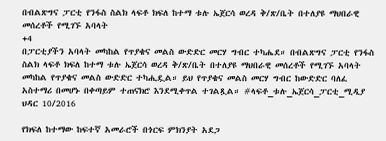በብልጽግና ፓርቲ የንፋስ ስልክ ላፍቶ ክፍለ ከተማ ቱሉ ኤጀርሳ ወረዳ ቅ/ጽ/ቤት በተለያዩ ማህበራዊ መሰረቶች የሚገኙ አባላት
+4
በፓርቲያችን አባላት መካከል የጥያቄና መልስ ውድድር መርሃ ግብር ተካሔደ። በብልጽግና ፓርቲ የንፋስ ስልክ ላፍቶ ክፍለ ከተማ ቱሉ ኤጀርሳ ወረዳ ቅ/ጽ/ቤት በተለያዩ ማህበራዊ መሰረቶች የሚገኙ አባላት መካከል የጥያቄና መልስ ውድድር ተካሒዷል። ይህ የጥያቄና መልስ መርሃ ግብር ከውድድር ባለፈ አስተማሪ በመሆኑ በቀጣይም ተጠናክሮ እንደሚቀጥል ተገልጿል። #ላፍቶ_ቱሉ_ኤጀርሳ_ፓርቲ_ሚዲያ ህዳር 10/2016

የክፍለ ከተማው ከፍተኛ አመራሮች በጎርፍ ምክንያት አደጋ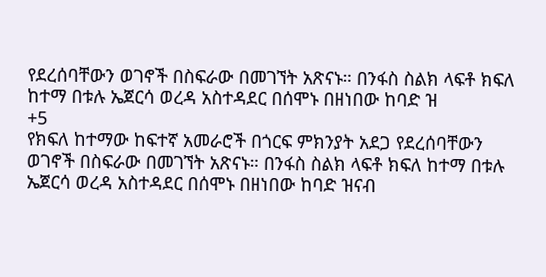የደረሰባቸውን ወገኖች በስፍራው በመገኘት አጽናኑ። በንፋስ ስልክ ላፍቶ ክፍለ ከተማ በቱሉ ኤጀርሳ ወረዳ አስተዳደር በሰሞኑ በዘነበው ከባድ ዝ
+5
የክፍለ ከተማው ከፍተኛ አመራሮች በጎርፍ ምክንያት አደጋ የደረሰባቸውን ወገኖች በስፍራው በመገኘት አጽናኑ። በንፋስ ስልክ ላፍቶ ክፍለ ከተማ በቱሉ ኤጀርሳ ወረዳ አስተዳደር በሰሞኑ በዘነበው ከባድ ዝናብ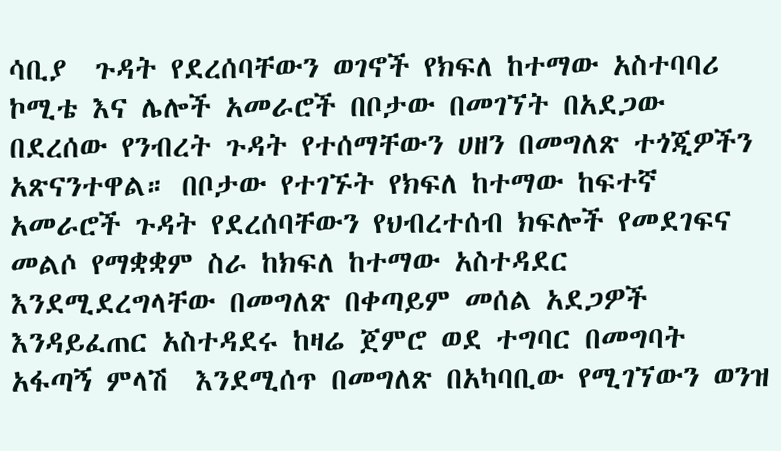ሳቢያ  ጉዳት የደረሰባቸውን ወገኖች የክፍለ ከተማው አስተባባሪ ኮሚቴ እና ሌሎች አመራሮች በቦታው በመገኘት በአደጋው በደረሰው የንብረት ጉዳት የተሰማቸውን ሀዘን በመግለጽ ተጎጂዎችን አጽናንተዋል። በቦታው የተገኙት የክፍለ ከተማው ከፍተኛ አመራሮች ጉዳት የደረሰባቸውን የህብረተሰብ ክፍሎች የመደገፍና መልሶ የማቋቋም ስራ ከክፍለ ከተማው አስተዳደር እንደሚደረግላቸው በመግለጽ በቀጣይም መሰል አደጋዎች እንዳይፈጠር አስተዳደሩ ከዛሬ ጀምሮ ወደ ተግባር በመግባት አፋጣኝ ምላሽ  እንደሚሰጥ በመግለጽ በአካባቢው የሚገኘውን ወንዝ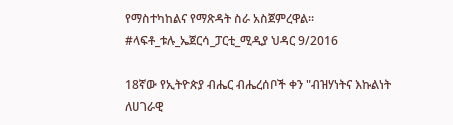የማስተካከልና የማጽዳት ስራ አስጀምረዋል። #ላፍቶ_ቱሉ_ኤጀርሳ_ፓርቲ_ሚዲያ ህዳር 9/2016

18ኛው የኢትዮጵያ ብሔር ብሔረሰቦች ቀን "ብዝሃነትና እኩልነት ለሀገራዊ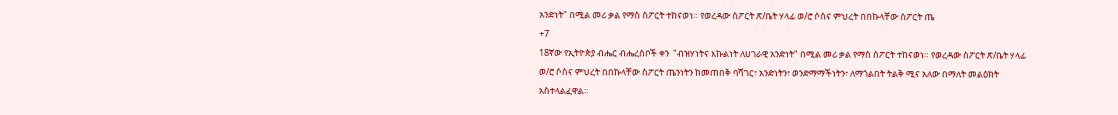አንድነት" በሚል መሪ ቃል የማስ ስፖርት ተከናወነ። የወረዳው ስፖርት ጽ/ቤት ሃላፊ ወ/ሮ ሶስና ምህረት በበኩላቸው ስፖርት ጤ
+7
18ኛው የኢትዮጵያ ብሔር ብሔረሰቦች ቀን  "ብዝሃነትና እኩልነት ለሀገራዊ አንድነት" በሚል መሪ ቃል የማስ ስፖርት ተከናወነ። የወረዳው ስፖርት ጽ/ቤት ሃላፊ ወ/ሮ ሶስና ምህረት በበኩላቸው ስፖርት ጤንነትን ከመጠበቅ ባሻገር፣ አንድነትን፣ ወንድማማችነትን፣ ለማጎልበት ትልቅ ሚና አለው በማለት መልዕክት አስተላልፈዋል።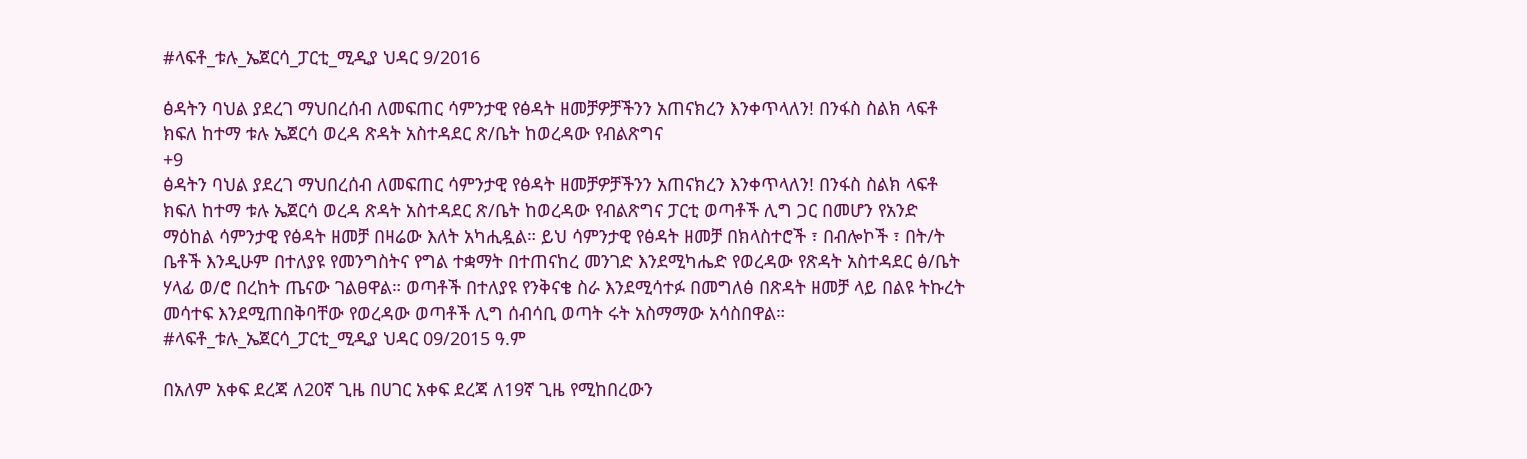#ላፍቶ_ቱሉ_ኤጀርሳ_ፓርቲ_ሚዲያ ህዳር 9/2016

ፅዳትን ባህል ያደረገ ማህበረሰብ ለመፍጠር ሳምንታዊ የፅዳት ዘመቻዎቻችንን አጠናክረን እንቀጥላለን! በንፋስ ስልክ ላፍቶ ክፍለ ከተማ ቱሉ ኤጀርሳ ወረዳ ጽዳት አስተዳደር ጽ/ቤት ከወረዳው የብልጽግና
+9
ፅዳትን ባህል ያደረገ ማህበረሰብ ለመፍጠር ሳምንታዊ የፅዳት ዘመቻዎቻችንን አጠናክረን እንቀጥላለን! በንፋስ ስልክ ላፍቶ ክፍለ ከተማ ቱሉ ኤጀርሳ ወረዳ ጽዳት አስተዳደር ጽ/ቤት ከወረዳው የብልጽግና ፓርቲ ወጣቶች ሊግ ጋር በመሆን የአንድ ማዕከል ሳምንታዊ የፅዳት ዘመቻ በዛሬው እለት አካሒዷል። ይህ ሳምንታዊ የፅዳት ዘመቻ በክላስተሮች ፣ በብሎኮች ፣ በት/ት ቤቶች እንዲሁም በተለያዩ የመንግስትና የግል ተቋማት በተጠናከረ መንገድ እንደሚካሔድ የወረዳው የጽዳት አስተዳደር ፅ/ቤት ሃላፊ ወ/ሮ በረከት ጤናው ገልፀዋል። ወጣቶች በተለያዩ የንቅናቄ ስራ እንደሚሳተፉ በመግለፅ በጽዳት ዘመቻ ላይ በልዩ ትኩረት መሳተፍ እንደሚጠበቅባቸው የወረዳው ወጣቶች ሊግ ሰብሳቢ ወጣት ሩት አስማማው አሳስበዋል። #ላፍቶ_ቱሉ_ኤጀርሳ_ፓርቲ_ሚዲያ ህዳር 09/2015 ዓ.ም

በአለም አቀፍ ደረጃ ለ20ኛ ጊዜ በሀገር አቀፍ ደረጃ ለ19ኛ ጊዜ የሚከበረውን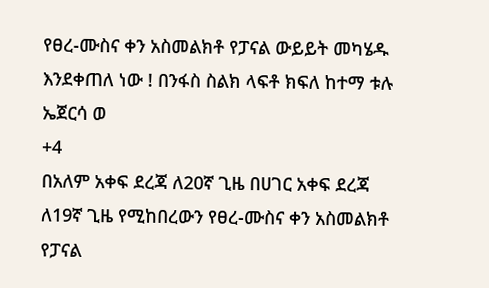የፀረ-ሙስና ቀን አስመልክቶ የፓናል ውይይት መካሄዱ እንደቀጠለ ነው ! በንፋስ ስልክ ላፍቶ ክፍለ ከተማ ቱሉ ኤጀርሳ ወ
+4
በአለም አቀፍ ደረጃ ለ20ኛ ጊዜ በሀገር አቀፍ ደረጃ ለ19ኛ ጊዜ የሚከበረውን የፀረ-ሙስና ቀን አስመልክቶ የፓናል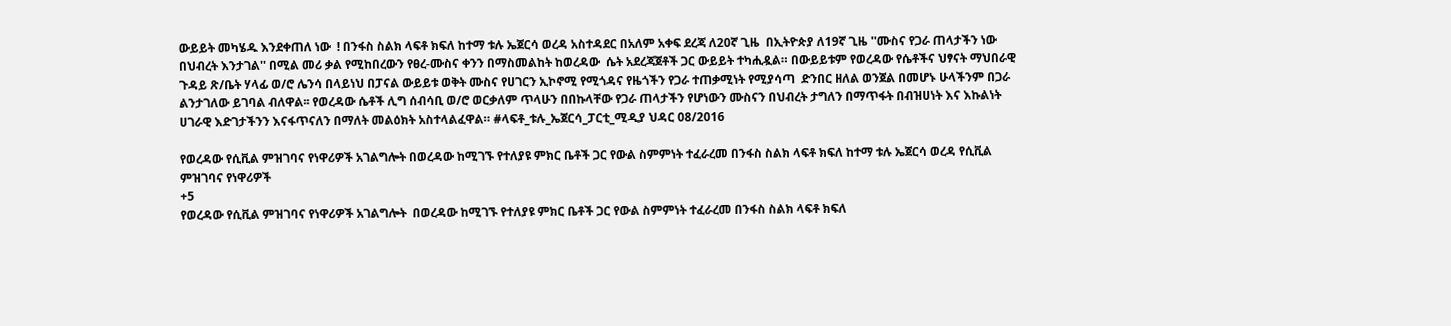ውይይት መካሄዱ እንደቀጠለ ነው  ! በንፋስ ስልክ ላፍቶ ክፍለ ከተማ ቱሉ ኤጀርሳ ወረዳ አስተዳደር በአለም አቀፍ ደረጃ ለ20ኛ ጊዜ  በኢትዮጵያ ለ19ኛ ጊዜ ''ሙስና የጋራ ጠላታችን ነው በህብረት እንታገል'' በሚል መሪ ቃል የሚከበረውን የፀረ-ሙስና ቀንን በማስመልከት ከወረዳው  ሴት አደረጃጀቶች ጋር ውይይት ተካሒዷል። በውይይቱም የወረዳው የሴቶችና ህፃናት ማህበራዊ ጉዳይ ጽ/ቤት ሃላፊ ወ/ሮ ሌንሳ በላይነህ በፓናል ውይይቱ ወቅት ሙስና የሀገርን ኢኮኖሚ የሚጎዳና የዜጎችን የጋራ ተጠቃሚነት የሚያሳጣ  ድንበር ዘለል ወንጀል በመሆኑ ሁላችንም በጋራ ልንታገለው ይገባል ብለዋል፡፡ የወረዳው ሴቶች ሊግ ሰብሳቢ ወ/ሮ ወርቃለም ጥላሁን በበኩላቸው የጋራ ጠላታችን የሆነውን ሙስናን በህብረት ታግለን በማጥፋት በብዝሀነት እና እኩልነት ሀገራዊ እድገታችንን እናፋጥናለን በማለት መልዕክት አስተላልፈዋል። #ላፍቶ_ቱሉ_ኤጀርሳ_ፓርቲ_ሚዲያ ህዳር 08/2016

የወረዳው የሲቪል ምዝገባና የነዋሪዎች አገልግሎት በወረዳው ከሚገኙ የተለያዩ ምክር ቤቶች ጋር የውል ስምምነት ተፈራረመ በንፋስ ስልክ ላፍቶ ክፍለ ከተማ ቱሉ ኤጀርሳ ወረዳ የሲቪል ምዝገባና የነዋሪዎች
+5
የወረዳው የሲቪል ምዝገባና የነዋሪዎች አገልግሎት  በወረዳው ከሚገኙ የተለያዩ ምክር ቤቶች ጋር የውል ስምምነት ተፈራረመ በንፋስ ስልክ ላፍቶ ክፍለ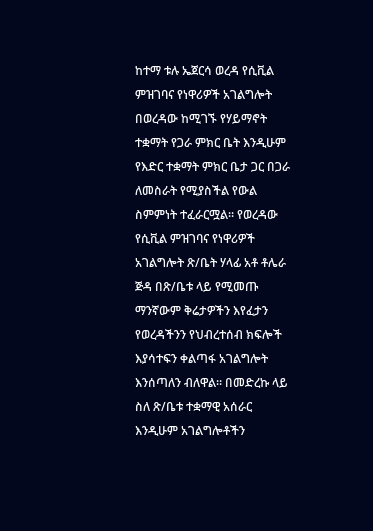ከተማ ቱሉ ኤጀርሳ ወረዳ የሲቪል ምዝገባና የነዋሪዎች አገልግሎት በወረዳው ከሚገኙ የሃይማኖት ተቋማት የጋራ ምክር ቤት እንዲሁም የእድር ተቋማት ምክር ቤታ ጋር በጋራ ለመስራት የሚያስችል የውል ስምምነት ተፈራርሟል። የወረዳው የሲቪል ምዝገባና የነዋሪዎች አገልግሎት ጽ/ቤት ሃላፊ አቶ ቶሌራ ጅዳ በጽ/ቤቱ ላይ የሚመጡ ማንኛውም ቅሬታዎችን እየፈታን የወረዳችንን የህብረተሰብ ክፍሎች እያሳተፍን ቀልጣፋ አገልግሎት እንሰጣለን ብለዋል። በመድረኩ ላይ ስለ ጽ/ቤቱ ተቋማዊ አሰራር እንዲሁም አገልግሎቶችን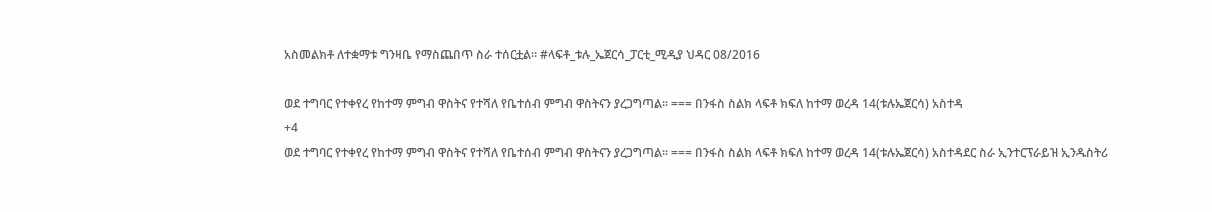አስመልክቶ ለተቋማቱ ግንዛቤ የማስጨበጥ ስራ ተሰርቷል። #ላፍቶ_ቱሉ_ኤጀርሳ_ፓርቲ_ሚዲያ ህዳር 08/2016

ወደ ተግባር የተቀየረ የከተማ ምግብ ዋስትና የተሻለ የቤተሰብ ምግብ ዋስትናን ያረጋግጣል፡፡ === በንፋስ ስልክ ላፍቶ ክፍለ ከተማ ወረዳ 14(ቱሉኤጀርሳ) አስተዳ
+4
ወደ ተግባር የተቀየረ የከተማ ምግብ ዋስትና የተሻለ የቤተሰብ ምግብ ዋስትናን ያረጋግጣል፡፡ === በንፋስ ስልክ ላፍቶ ክፍለ ከተማ ወረዳ 14(ቱሉኤጀርሳ) አስተዳደር ስራ ኢንተርፕራይዝ ኢንዱስትሪ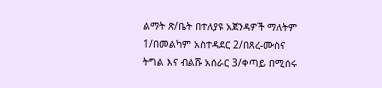ልማት ጽ/ቤት በተለያዩ አጀንዳዎች ማለትም 1/በመልካም አስተዳደር 2/በጸረ-ሙስና ትግል እና ብልሹ አሰራር 3/ቀጣይ በሚሰሩ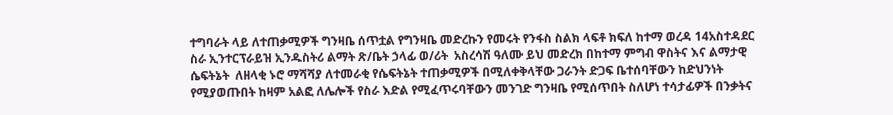ተግባራት ላይ ለተጠቃሚዎች ግንዛቤ ሰጥቷል የግንዛቤ መድረኩን የመሩት የንፋስ ስልክ ላፍቶ ክፍለ ከተማ ወረዳ 14አስተዳደር ስራ ኢንተርፕራይዝ ኢንዱስትሪ ልማት ጽ/ቤት ኃላፊ ወ/ሪት  አስረሳሽ ዓለሙ ይህ መድረክ በከተማ ምግብ ዋስትና እና ልማታዊ ሴፍትኔት  ለዘላቂ ኑሮ ማሻሻያ ለተመራቂ የሴፍትኔት ተጠቃሚዎች በሚለቀቅላቸው ጋራንት ድጋፍ ቤተሰባቸውን ከድህንነት የሚያወጡበት ከዛም አልፎ ለሌሎች የስራ እድል የሚፈጥሩባቸውን መንገድ ግንዛቤ የሚሰጥበት ስለሆነ ተሳታፊዎች በንቃትና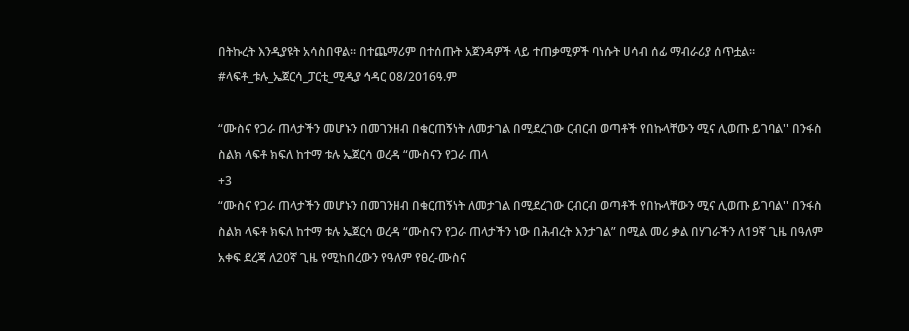በትኩረት እንዲያዩት አሳስበዋል፡፡ በተጨማሪም በተሰጡት አጀንዳዎች ላይ ተጠቃሚዎች ባነሱት ሀሳብ ሰፊ ማብራሪያ ሰጥቷል። #ላፍቶ_ቱሉ_ኤጀርሳ_ፓርቲ_ሚዲያ ኅዳር 08/2016ዓ.ም

“ሙስና የጋራ ጠላታችን መሆኑን በመገንዘብ በቁርጠኝነት ለመታገል በሚደረገው ርብርብ ወጣቶች የበኩላቸውን ሚና ሊወጡ ይገባል'' በንፋስ ስልክ ላፍቶ ክፍለ ከተማ ቱሉ ኤጀርሳ ወረዳ “ሙስናን የጋራ ጠላ
+3
“ሙስና የጋራ ጠላታችን መሆኑን በመገንዘብ በቁርጠኝነት ለመታገል በሚደረገው ርብርብ ወጣቶች የበኩላቸውን ሚና ሊወጡ ይገባል'' በንፋስ ስልክ ላፍቶ ክፍለ ከተማ ቱሉ ኤጀርሳ ወረዳ “ሙስናን የጋራ ጠላታችን ነው በሕብረት እንታገል” በሚል መሪ ቃል በሃገራችን ለ19ኛ ጊዜ በዓለም አቀፍ ደረጃ ለ20ኛ ጊዜ የሚከበረውን የዓለም የፀረ-ሙስና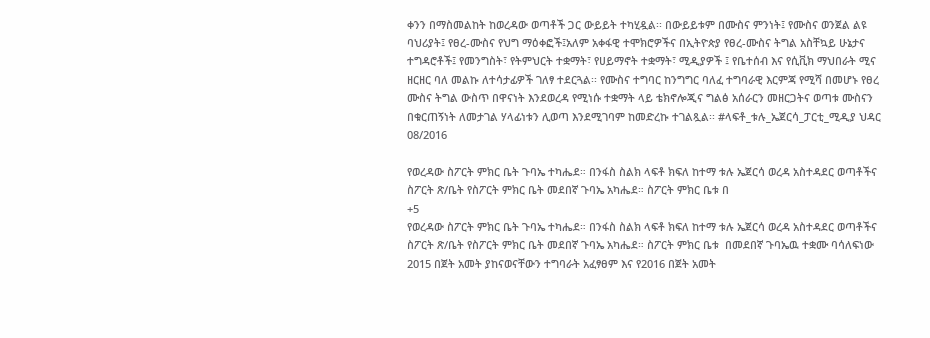ቀንን በማስመልከት ከወረዳው ወጣቶች ጋር ውይይት ተካሂዷል፡፡ በውይይቱም በሙስና ምንነት፤ የሙስና ወንጀል ልዩ ባህሪያት፤ የፀረ-ሙስና የህግ ማዕቀፎች፤አለም አቀፋዊ ተሞክሮዎችና በኢትዮጵያ የፀረ-ሙስና ትግል አስቸኳይ ሁኔታና ተግዳሮቶች፤ የመንግስት፣ የትምህርት ተቋማት፣ የሀይማኖት ተቋማት፣ ሚዲያዎች ፤ የቤተሰብ እና የሲቪክ ማህበራት ሚና ዘርዘር ባለ መልኩ ለተሳታፊዎች ገለፃ ተደርጓል፡፡ የሙስና ተግባር ከንግግር ባለፈ ተግባራዊ እርምጃ የሚሻ በመሆኑ የፀረ ሙስና ትግል ውስጥ በዋናነት እንደወረዳ የሚነሱ ተቋማት ላይ ቴክኖሎጂና ግልፅ አሰራርን መዘርጋትና ወጣቱ ሙስናን በቁርጠኝነት ለመታገል ሃላፊነቱን ሊወጣ እንደሚገባም ከመድረኩ ተገልጿል፡፡ #ላፍቶ_ቱሉ_ኤጀርሳ_ፓርቲ_ሚዲያ ህዳር 08/2016

የወረዳው ስፖርት ምክር ቤት ጉባኤ ተካሔደ። በንፋስ ስልክ ላፍቶ ክፍለ ከተማ ቱሉ ኤጀርሳ ወረዳ አስተዳደር ወጣቶችና ስፖርት ጽ/ቤት የስፖርት ምክር ቤት መደበኛ ጉባኤ አካሔደ። ስፖርት ምክር ቤቱ በ
+5
የወረዳው ስፖርት ምክር ቤት ጉባኤ ተካሔደ። በንፋስ ስልክ ላፍቶ ክፍለ ከተማ ቱሉ ኤጀርሳ ወረዳ አስተዳደር ወጣቶችና ስፖርት ጽ/ቤት የስፖርት ምክር ቤት መደበኛ ጉባኤ አካሔደ። ስፖርት ምክር ቤቱ  በመደበኛ ጉባኤዉ ተቋሙ ባሳለፍነው 2015 በጀት አመት ያከናወናቸውን ተግባራት አፈፃፀም እና የ2016 በጀት አመት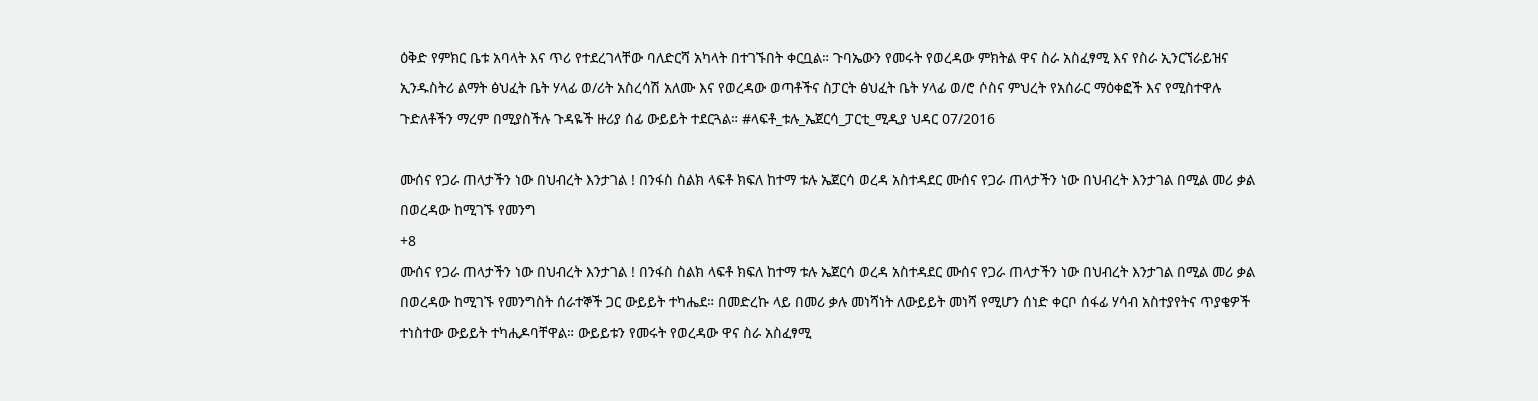ዕቅድ የምክር ቤቱ አባላት እና ጥሪ የተደረገላቸው ባለድርሻ አካላት በተገኙበት ቀርቧል። ጉባኤውን የመሩት የወረዳው ምክትል ዋና ስራ አስፈፃሚ እና የስራ ኢንርኘራይዝና ኢንዱስትሪ ልማት ፅህፈት ቤት ሃላፊ ወ/ሪት አስረሳሽ አለሙ እና የወረዳው ወጣቶችና ስፓርት ፅህፈት ቤት ሃላፊ ወ/ሮ ሶስና ምህረት የአሰራር ማዕቀፎች እና የሚስተዋሉ ጉድለቶችን ማረም በሚያስችሉ ጉዳዬች ዙሪያ ሰፊ ውይይት ተደርጓል። #ላፍቶ_ቱሉ_ኤጀርሳ_ፓርቲ_ሚዲያ ህዳር 07/2016

ሙሰና የጋራ ጠላታችን ነው በህብረት እንታገል ! በንፋስ ስልክ ላፍቶ ክፍለ ከተማ ቱሉ ኤጀርሳ ወረዳ አስተዳደር ሙሰና የጋራ ጠላታችን ነው በህብረት እንታገል በሚል መሪ ቃል በወረዳው ከሚገኙ የመንግ
+8
ሙሰና የጋራ ጠላታችን ነው በህብረት እንታገል ! በንፋስ ስልክ ላፍቶ ክፍለ ከተማ ቱሉ ኤጀርሳ ወረዳ አስተዳደር ሙሰና የጋራ ጠላታችን ነው በህብረት እንታገል በሚል መሪ ቃል በወረዳው ከሚገኙ የመንግስት ሰራተኞች ጋር ውይይት ተካሔደ። በመድረኩ ላይ በመሪ ቃሉ መነሻነት ለውይይት መነሻ የሚሆን ሰነድ ቀርቦ ሰፋፊ ሃሳብ አስተያየትና ጥያቄዎች ተነስተው ውይይት ተካሒዶባቸዋል። ውይይቱን የመሩት የወረዳው ዋና ስራ አስፈፃሚ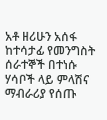አቶ ዘሪሁን አሰፋ ከተሳታፊ የመንግስት ሰራተኞች በተነሱ ሃሳቦች ላይ ምላሽና ማብራሪያ የሰጡ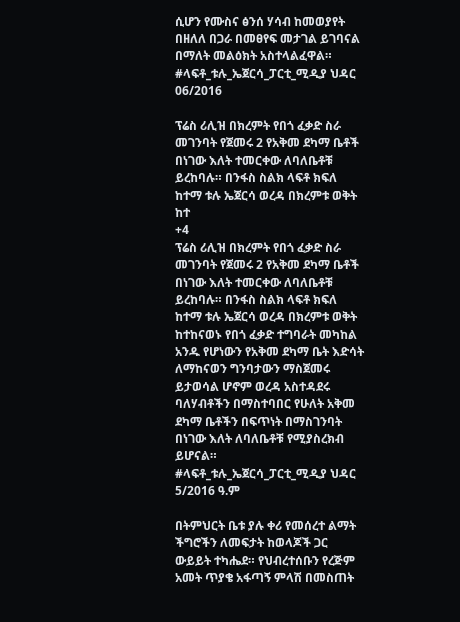ሲሆን የሙስና ፅንሰ ሃሳብ ከመወያየት በዘለለ በጋራ በመፀየፍ መታገል ይገባናል በማለት መልዕክት አስተላልፈዋል። #ላፍቶ_ቱሉ_ኤጀርሳ_ፓርቲ_ሚዲያ ህዳር 06/2016

ፕሬስ ሪሊዝ በክረምት የበጎ ፈቃድ ስራ መገንባት የጀመሩ 2 የአቅመ ደካማ ቤቶች በነገው እለት ተመርቀው ለባለቤቶቹ ይረከባሉ። በንፋስ ስልክ ላፍቶ ክፍለ ከተማ ቱሉ ኤጀርሳ ወረዳ በክረምቱ ወቅት ከተ
+4
ፕሬስ ሪሊዝ በክረምት የበጎ ፈቃድ ስራ መገንባት የጀመሩ 2 የአቅመ ደካማ ቤቶች በነገው እለት ተመርቀው ለባለቤቶቹ ይረከባሉ። በንፋስ ስልክ ላፍቶ ክፍለ ከተማ ቱሉ ኤጀርሳ ወረዳ በክረምቱ ወቅት ከተከናወኑ የበጎ ፈቃድ ተግባራት መካከል አንዱ የሆነውን የአቅመ ደካማ ቤት እድሳት ለማከናወን ግንባታውን ማስጀመሩ ይታወሳል ሆኖም ወረዳ አስተዳደሩ ባለሃብቶችን በማስተባበር የሁለት አቅመ ደካማ ቤቶችን በፍጥነት በማስገንባት በነገው እለት ለባለቤቶቹ የሚያስረክብ ይሆናል። #ላፍቶ_ቱሉ_ኤጀርሳ_ፓርቲ_ሚዲያ ህዳር 5/2016 ዓ.ም

በትምህርት ቤቱ ያሉ ቀሪ የመሰረተ ልማት ችግሮችን ለመፍታት ከወላጆች ጋር ውይይት ተካሔደ። የህብረተሰቡን የረጅም አመት ጥያቄ አፋጣኝ ምላሽ በመስጠት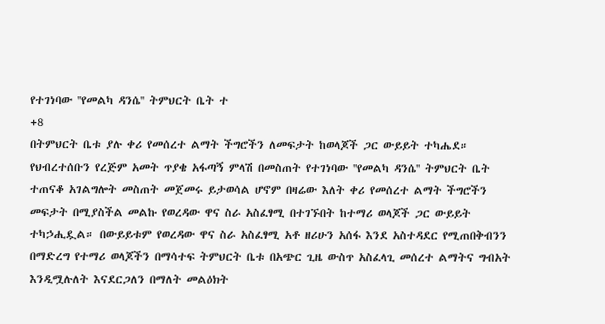የተገነባው ''የመልካ ዳንሴ'' ትምህርት ቤት ተ
+8
በትምህርት ቤቱ ያሉ ቀሪ የመሰረተ ልማት ችግሮችን ለመፍታት ከወላጆች ጋር ውይይት ተካሔደ። የህብረተሰቡን የረጅም አመት ጥያቄ አፋጣኝ ምላሽ በመስጠት የተገነባው ''የመልካ ዳንሴ'' ትምህርት ቤት ተጠናቆ አገልግሎት መስጠት መጀመሩ ይታወሳል ሆኖም በዛሬው እለት ቀሪ የመሰረተ ልማት ችግሮችን መፍታት በሚያስችል መልኩ የወረዳው ዋና ስራ አስፈፃሚ በተገኙበት ከተማሪ ወላጆች ጋር ውይይት ተካኃሒዷል። በውይይቱም የወረዳው ዋና ስራ አስፈፃሚ አቶ ዘሪሁን አሰፋ እንደ አስተዳደር የሚጠበቅብንን በማድረግ የተማሪ ወላጆችን በማሳተፍ ትምህርት ቤቱ በአጭር ጊዜ ውስጥ አስፈላጊ መሰረተ ልማትና ግብአት እንዲሟሉለት እናደርጋለን በማለት መልዕክት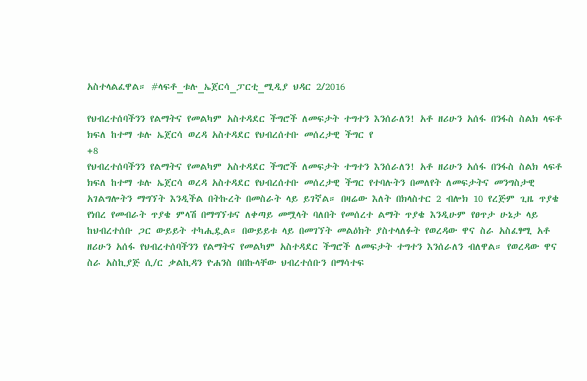አስተላልፈዋል። #ላፍቶ_ቱሉ_ኤጀርሳ_ፓርቲ_ሚዲያ ህዳር 2/2016

የህብረተሰባችንን የልማትና የመልካም አስተዳደር ችግሮች ለመፍታት ተግተን እንሰራለን! አቶ ዘሪሁን አሰፋ በንፋስ ስልክ ላፍቶ ክፍለ ከተማ ቱሉ ኤጀርሳ ወረዳ አስተዳደር የህብረሰተቡ መሰረታዊ ችግር የ
+8
የህብረተሰባችንን የልማትና የመልካም አስተዳደር ችግሮች ለመፍታት ተግተን እንሰራለን! አቶ ዘሪሁን አሰፋ በንፋስ ስልክ ላፍቶ ክፍለ ከተማ ቱሉ ኤጀርሳ ወረዳ አስተዳደር የህብረሰተቡ መሰረታዊ ችግር የተባሉትን በመለየት ለመፍታትና መንግስታዊ አገልግሎትን ማግኘት እንዲችል በትኩረት በመስራት ላይ ይገኛል። በዛሬው እለት በክላስተር 2 ብሎክ 10 የረጅም ጊዜ ጥያቄ የነበረ የመብራት ጥያቄ ምላሽ በማግኘቱና ለቀጣይ መሟላት ባለበት የመሰረተ ልማት ጥያቄ እንዲሁም የፀጥታ ሁኔታ ላይ ከህብረተሰቡ ጋር ውይይት ተካሒዷል። በውይይቱ ላይ በመገኘት መልዕክት ያስተላለፉት የወረዳው ዋና ስራ አስፈፃሚ አቶ ዘሪሁን አሰፋ የህብረተሰባችንን የልማትና የመልካም አስተዳደር ችግሮች ለመፍታት ተግተን እንሰራለን ብለዋል። የወረዳው ዋና ስራ አስኪያጅ ሲ/ር ቃልኪዳን ዮሐንስ በበኩላቸው ህብረተሰቡን በማሳተፍ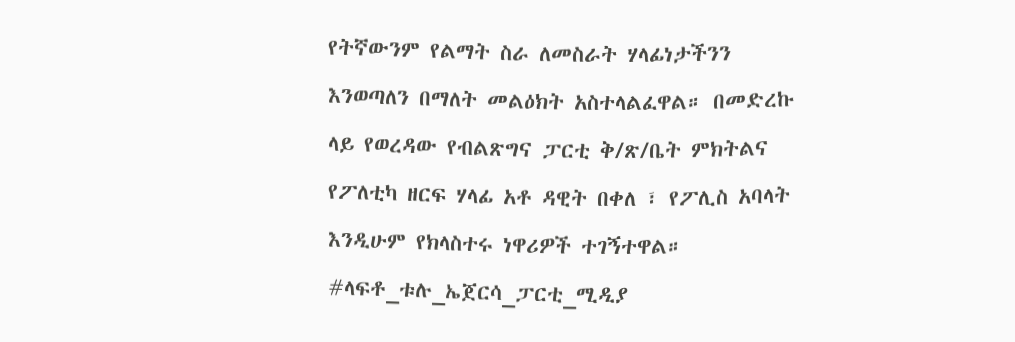የትኛውንም የልማት ስራ ለመስራት ሃላፊነታችንን እንወጣለን በማለት መልዕክት አስተላልፈዋል። በመድረኩ ላይ የወረዳው የብልጽግና ፓርቲ ቅ/ጽ/ቤት ምክትልና የፖለቲካ ዘርፍ ሃላፊ አቶ ዳዊት በቀለ ፣ የፖሊስ አባላት እንዲሁም የክላስተሩ ነዋሪዎች ተገኝተዋል። #ላፍቶ_ቱሉ_ኤጀርሳ_ፓርቲ_ሚዲያ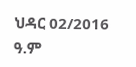ህዳር 02/2016 ዓ.ም